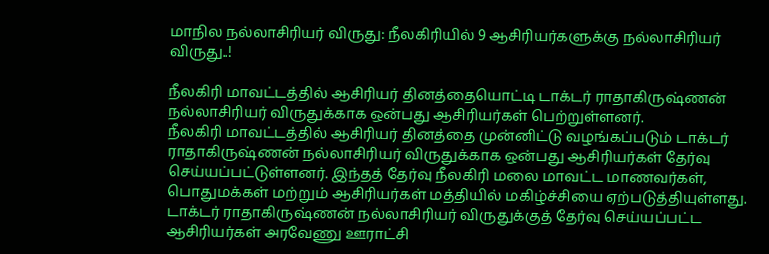மாநில நல்லாசிரியர் விருது: நீலகிரியில் 9 ஆசிரியர்களுக்கு நல்லாசிரியர் விருது..!

நீலகிரி மாவட்டத்தில் ஆசிரியர் தினத்தையொட்டி டாக்டர் ராதாகிருஷ்ணன் நல்லாசிரியர் விருதுக்காக ஒன்பது ஆசிரியர்கள் பெற்றுள்ளனர்.
நீலகிரி மாவட்டத்தில் ஆசிரியர் தினத்தை முன்னிட்டு வழங்கப்படும் டாக்டர் ராதாகிருஷ்ணன் நல்லாசிரியர் விருதுக்காக ஒன்பது ஆசிரியர்கள் தேர்வு செய்யப்பட்டுள்ளனர். இந்தத் தேர்வு நீலகிரி மலை மாவட்ட மாணவர்கள், பொதுமக்கள் மற்றும் ஆசிரியர்கள் மத்தியில் மகிழ்ச்சியை ஏற்படுத்தியுள்ளது.
டாக்டர் ராதாகிருஷ்ணன் நல்லாசிரியர் விருதுக்குத் தேர்வு செய்யப்பட்ட ஆசிரியர்கள் அரவேணு ஊராட்சி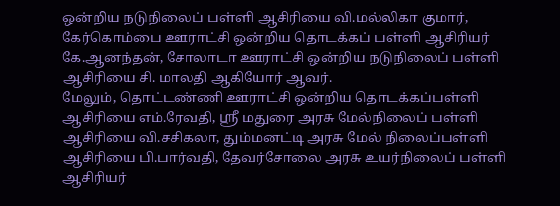ஒன்றிய நடுநிலைப் பள்ளி ஆசிரியை வி.மல்லிகா குமார், கேர்கொம்பை ஊராட்சி ஒன்றிய தொடக்கப் பள்ளி ஆசிரியர் கே.ஆனந்தன், சோலாடா ஊராட்சி ஒன்றிய நடுநிலைப் பள்ளி ஆசிரியை சி. மாலதி ஆகியோர் ஆவர்.
மேலும், தொட்டண்ணி ஊராட்சி ஒன்றிய தொடக்கப்பள்ளி ஆசிரியை எம்.ரேவதி, ஸ்ரீ மதுரை அரசு மேல்நிலைப் பள்ளி ஆசிரியை வி.சசிகலா, தும்மனட்டி அரசு மேல் நிலைப்பள்ளி ஆசிரியை பி.பார்வதி, தேவர்சோலை அரசு உயர்நிலைப் பள்ளி ஆசிரியர்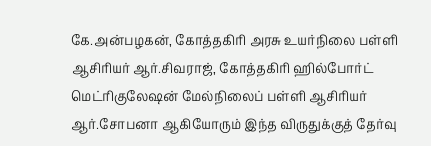கே.அன்பழகன், கோத்தகிரி அரசு உயர்நிலை பள்ளி ஆசிரியர் ஆர்.சிவராஜ், கோத்தகிரி ஹில்போர்ட் மெட்ரிகுலேஷன் மேல்நிலைப் பள்ளி ஆசிரியர் ஆர்.சோபனா ஆகியோரும் இந்த விருதுக்குத் தேர்வு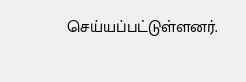செய்யப்பட்டுள்ளனர்.